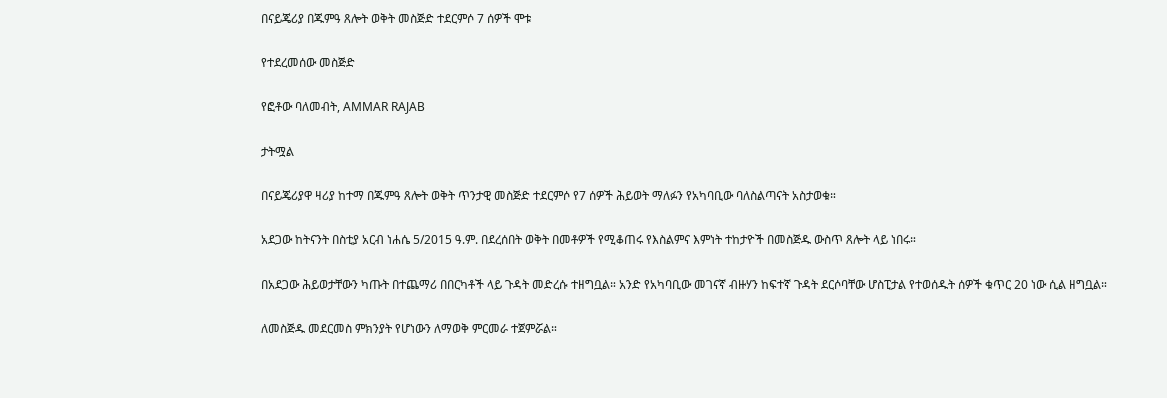በናይጄሪያ በጁምዓ ጸሎት ወቅት መስጅድ ተደርምሶ 7 ሰዎች ሞቱ

የተደረመሰው መስጅድ

የፎቶው ባለመብት, AMMAR RAJAB

ታትሟል

በናይጄሪያዋ ዛሪያ ከተማ በጁምዓ ጸሎት ወቅት ጥንታዊ መስጅድ ተደርምሶ የ7 ሰዎች ሕይወት ማለፉን የአካባቢው ባለስልጣናት አስታወቁ።

አደጋው ከትናንት በስቲያ አርብ ነሐሴ 5/2015 ዓ.ም. በደረሰበት ወቅት በመቶዎች የሚቆጠሩ የእስልምና እምነት ተከታዮች በመስጅዱ ውስጥ ጸሎት ላይ ነበሩ።

በአደጋው ሕይወታቸውን ካጡት በተጨማሪ በበርካቶች ላይ ጉዳት መድረሱ ተዘግቧል። አንድ የአካባቢው መገናኛ ብዙሃን ከፍተኛ ጉዳት ደርሶባቸው ሆስፒታል የተወሰዱት ሰዎች ቁጥር 20 ነው ሲል ዘግቧል።

ለመስጅዱ መደርመስ ምክንያት የሆነውን ለማወቅ ምርመራ ተጀምሯል።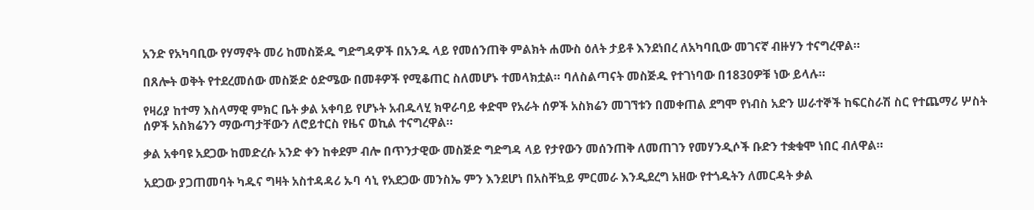አንድ የአካባቢው የሃማኖት መሪ ከመስጅዱ ግድግዳዎች በአንዱ ላይ የመሰንጠቅ ምልክት ሐሙስ ዕለት ታይቶ እንደነበረ ለአካባቢው መገናኛ ብዙሃን ተናግረዋል።

በጸሎት ወቅት የተደረመሰው መስጅድ ዕድሜው በመቶዎች የሚቆጠር ስለመሆኑ ተመላክቷል። ባለስልጣናት መስጅዱ የተገነባው በ1830ዎቹ ነው ይላሉ።

የዛሪያ ከተማ እስላማዊ ምክር ቤት ቃል አቀባይ የሆኑት አብዱላሂ ክዋራባይ ቀድሞ የአራት ሰዎች አስክሬን መገኘቱን በመቀጠል ደግሞ የነብስ አድን ሠራተኞች ከፍርስራሽ ስር የተጨማሪ ሦስት ሰዎች አስክሬንን ማውጣታቸውን ለሮይተርስ የዜና ወኪል ተናግረዋል።

ቃል አቀባዩ አደጋው ከመድረሱ አንድ ቀን ከቀደም ብሎ በጥንታዊው መስጅድ ግድግዳ ላይ የታየውን መሰንጠቅ ለመጠገን የመሃንዲሶች ቡድን ተቋቁሞ ነበር ብለዋል።

አደጋው ያጋጠመባት ካዱና ግዛት አስተዳዳሪ ኡባ ሳኒ የአደጋው መንስኤ ምን እንደሆነ በአስቸኳይ ምርመራ እንዲደረግ አዘው የተጎዱትን ለመርዳት ቃል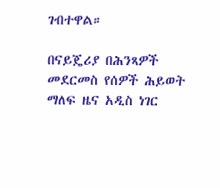ገብተዋል።

በናይጄሪያ በሕንጻዎች መደርመስ የሰዎች ሕይወት ማለፍ ዜና አዲስ ነገር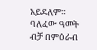አይደለም። ባለፈው ዓመት ብቻ በምዕራብ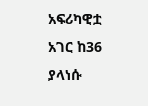አፍሪካዊቷ አገር ከ36 ያላነሱ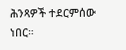ሕንጻዎች ተደርምሰው ነበር።